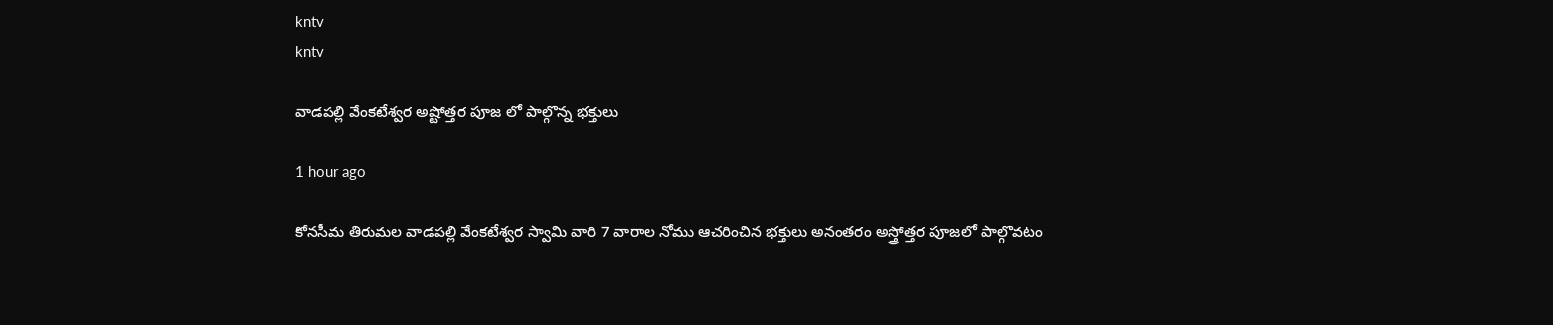kntv
kntv

వాడపల్లి వేంకటేశ్వర అష్టోత్తర పూజ లో పాల్గొన్న భక్తులు

1 hour ago

కోనసీమ తిరుమల వాడపల్లి వేంకటేశ్వర స్వామి వారి 7 వారాల నోము ఆచరించిన భక్తులు అనంతరం అస్త్రోత్తర పూజలో పాల్గొవటం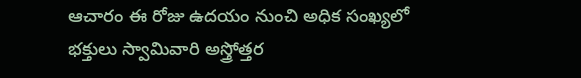ఆచారం ఈ రోజు ఉదయం నుంచి అధిక సంఖ్యలో భక్తులు స్వామివారి అస్త్రోత్తర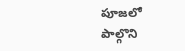పూజలో పాల్గొని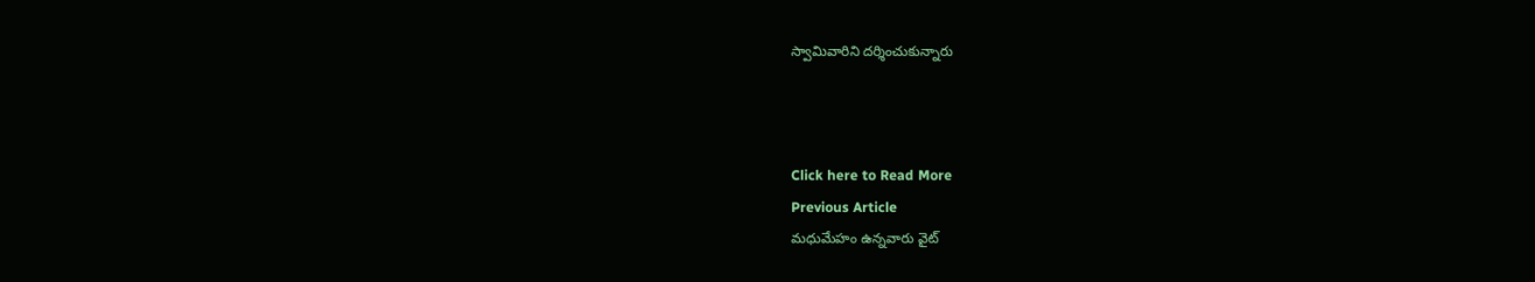స్వామివారిని దర్శించుకున్నారు



Click here to Read More
Previous Article
మధుమేహం ఉన్నవారు వైట్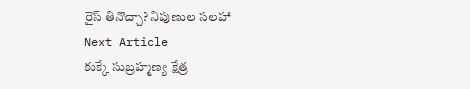రైస్ తినొచ్చా? నిపుణుల సలహా
Next Article
కుక్కే సుబ్రహ్మణ్య క్షేత్ర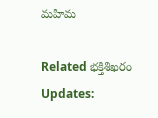మహిమ

Related భక్తిశిఖరం Updates: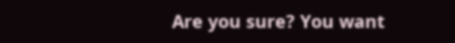Are you sure? You want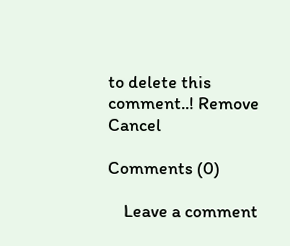to delete this comment..! Remove Cancel

Comments (0)

    Leave a comment